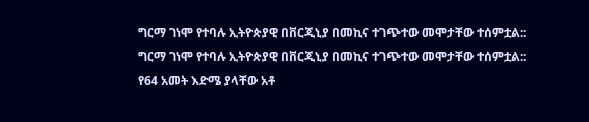ግርማ ገነሞ የተባሉ ኢትዮጵያዊ በቨርጂኒያ በመኪና ተገጭተው መሞታቸው ተሰምቷል::
ግርማ ገነሞ የተባሉ ኢትዮጵያዊ በቨርጂኒያ በመኪና ተገጭተው መሞታቸው ተሰምቷል::
የ64 አመት እድሜ ያላቸው አቶ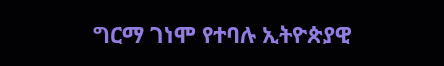ግርማ ገነሞ የተባሉ ኢትዮጵያዊ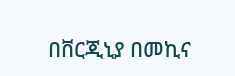በቨርጂኒያ በመኪና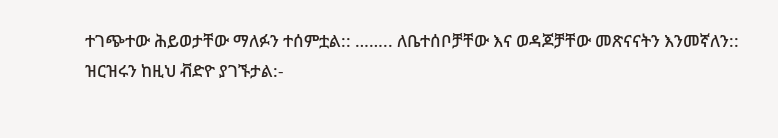ተገጭተው ሕይወታቸው ማለፉን ተሰምቷል:: …….. ለቤተሰቦቻቸው እና ወዳጆቻቸው መጽናናትን እንመኛለን::
ዝርዝሩን ከዚህ ቭድዮ ያገኙታል:-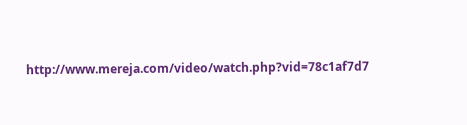http://www.mereja.com/video/watch.php?vid=78c1af7d7